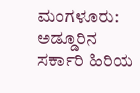ಮಂಗಳೂರು: ಅಡ್ಡೂರಿನ ಸರ್ಕಾರಿ ಹಿರಿಯ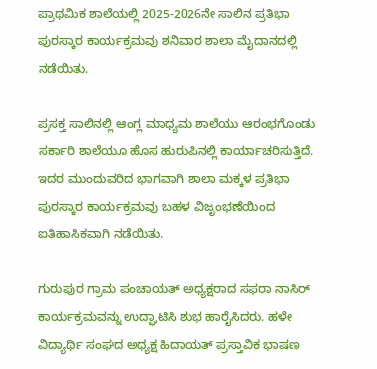ಪ್ರಾಥಮಿಕ ಶಾಲೆಯಲ್ಲಿ 2025-2026ನೇ ಸಾಲಿನ ಪ್ರತಿಭಾ ಪುರಸ್ಕಾರ ಕಾರ್ಯಕ್ರಮವು ಶನಿವಾರ ಶಾಲಾ ಮೈದಾನದಲ್ಲಿ ನಡೆಯಿತು.

ಪ್ರಸಕ್ತ ಸಾಲಿನಲ್ಲಿ ಆಂಗ್ಲ ಮಾಧ್ಯಮ ಶಾಲೆಯು ಆರಂಭಗೊಂಡು ಸರ್ಕಾರಿ ಶಾಲೆಯೂ ಹೊಸ ಹುರುಪಿನಲ್ಲಿ ಕಾರ್ಯಾಚರಿಸುತ್ತಿದೆ. ಇದರ ಮುಂದುವರಿದ ಭಾಗವಾಗಿ ಶಾಲಾ ಮಕ್ಕಳ ಪ್ರತಿಭಾ ಪುರಸ್ಕಾರ ಕಾರ್ಯಕ್ರಮವು ಬಹಳ ವಿಜೃಂಭಣೆಯಿಂದ ಐತಿಹಾಸಿಕವಾಗಿ ನಡೆಯಿತು.

ಗುರುಪುರ ಗ್ರಾಮ ಪಂಚಾಯತ್ ಅಧ್ಯಕ್ಷರಾದ ಸಫರಾ ನಾಸಿರ್ ಕಾರ್ಯಕ್ರಮವನ್ನು ಉದ್ಘಾಟಿಸಿ ಶುಭ ಹಾರೈಸಿದರು. ಹಳೇ ವಿದ್ಯಾರ್ಥಿ ಸಂಘದ ಅಧ್ಯಕ್ಷ ಹಿದಾಯತ್ ಪ್ರಸ್ತಾವಿಕ ಭಾಷಣ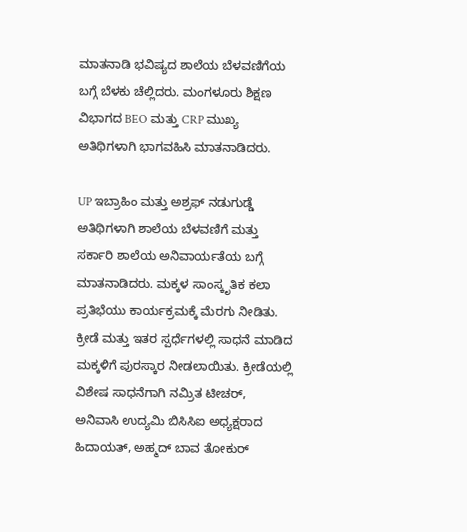ಮಾತನಾಡಿ ಭವಿಷ್ಯದ ಶಾಲೆಯ ಬೆಳವಣಿಗೆಯ ಬಗ್ಗೆ ಬೆಳಕು ಚೆಲ್ಲಿದರು. ಮಂಗಳೂರು ಶಿಕ್ಷಣ ವಿಭಾಗದ BEO ಮತ್ತು CRP ಮುಖ್ಯ ಅತಿಥಿಗಳಾಗಿ ಭಾಗವಹಿಸಿ ಮಾತನಾಡಿದರು.

UP ಇಬ್ರಾಹಿಂ ಮತ್ತು ಅಶ್ರಫ್ ನಡುಗುಡ್ಡೆ ಅತಿಥಿಗಳಾಗಿ ಶಾಲೆಯ ಬೆಳವಣಿಗೆ ಮತ್ತು ಸರ್ಕಾರಿ ಶಾಲೆಯ ಅನಿವಾರ್ಯತೆಯ ಬಗ್ಗೆ ಮಾತನಾಡಿದರು. ಮಕ್ಕಳ ಸಾಂಸ್ಕೃತಿಕ ಕಲಾ ಪ್ರತಿಭೆಯು ಕಾರ್ಯಕ್ರಮಕ್ಕೆ ಮೆರಗು ನೀಡಿತು. ಕ್ರೀಡೆ ಮತ್ತು ಇತರ ಸ್ಪರ್ಧೆಗಳಲ್ಲಿ ಸಾಧನೆ ಮಾಡಿದ ಮಕ್ಕಳಿಗೆ ಪುರಸ್ಕಾರ ನೀಡಲಾಯಿತು. ಕ್ರೀಡೆಯಲ್ಲಿ ವಿಶೇಷ ಸಾಧನೆಗಾಗಿ ನಮ್ರಿತ ಟೀಚರ್, ಅನಿವಾಸಿ ಉದ್ಯಮಿ ಬಿಸಿಸಿಐ ಅಧ್ಯಕ್ಷರಾದ ಹಿದಾಯತ್, ಅಹ್ಮದ್ ಬಾವ ತೋಕುರ್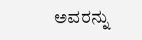ಅವರನ್ನು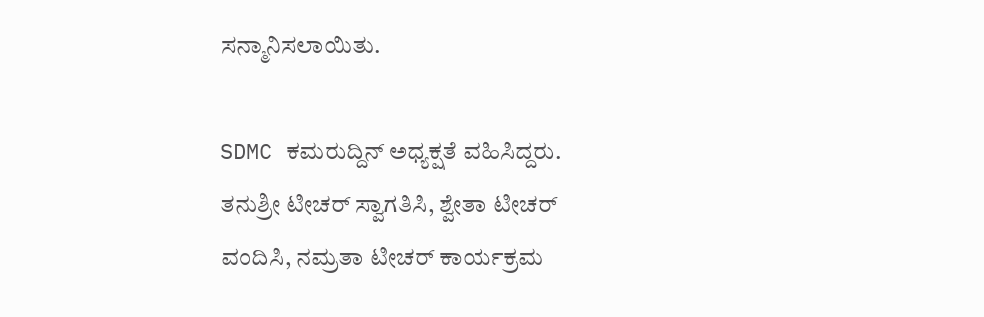ಸನ್ಮಾನಿಸಲಾಯಿತು.

SDMC ಕಮರುದ್ದಿನ್ ಅಧ್ಯಕ್ಷತೆ ವಹಿಸಿದ್ದರು. ತನುಶ್ರೀ ಟೀಚರ್ ಸ್ವಾಗತಿಸಿ, ಶ್ವೇತಾ ಟೀಚರ್ ವಂದಿಸಿ, ನಮ್ರತಾ ಟೀಚರ್ ಕಾರ್ಯಕ್ರಮ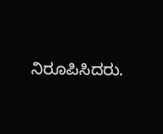ನಿರೂಪಿಸಿದರು.